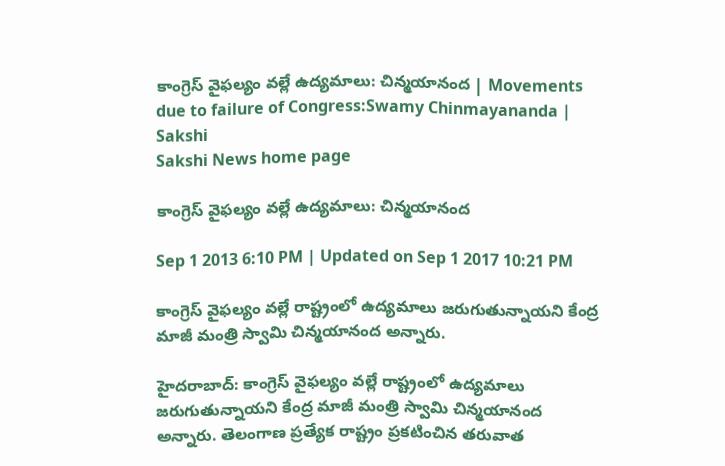కాంగ్రెస్ వైఫల్యం వల్లే ఉద్యమాలు: చిన్మయానంద | Movements due to failure of Congress:Swamy Chinmayananda | Sakshi
Sakshi News home page

కాంగ్రెస్ వైఫల్యం వల్లే ఉద్యమాలు: చిన్మయానంద

Sep 1 2013 6:10 PM | Updated on Sep 1 2017 10:21 PM

కాంగ్రెస్‌ వైఫల్యం వల్లే రాష్ట్రంలో ఉద్యమాలు జరుగుతున్నాయని కేంద్ర మాజీ మంత్రి స్వామి చిన్మయానంద అన్నారు.

హైదరాబాద్: కాంగ్రెస్‌ వైఫల్యం వల్లే రాష్ట్రంలో ఉద్యమాలు జరుగుతున్నాయని కేంద్ర మాజీ మంత్రి స్వామి చిన్మయానంద అన్నారు. తెలంగాణ ప్రత్యేక రాష్ట్రం ప్రకటించిన తరువాత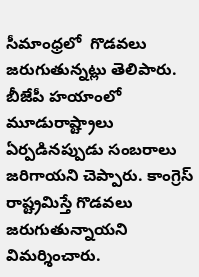సీమాంధ్రలో  గొడవలు జరుగుతున్నట్లు తెలిపారు. బీజేపీ హయాంలో మూడురాష్ట్రాలు ఏర్పడినప్పుడు సంబరాలు  జరిగాయని చెప్పారు. కాంగ్రెస్ రాష్ట్రమిస్తే గొడవలు జరుగుతున్నాయని విమర్శించారు.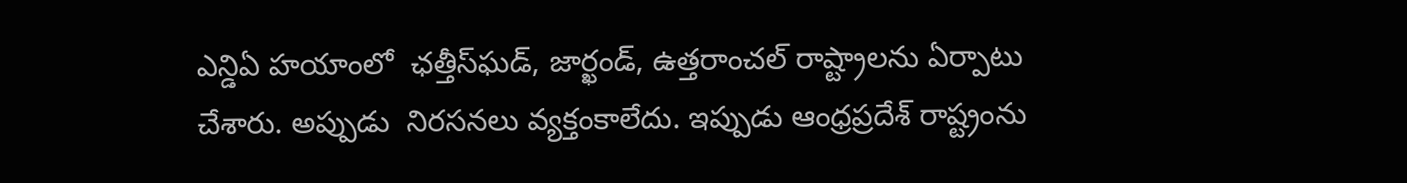ఎన్డిఏ హయాంలో  ఛత్తీస్‌ఘడ్‌, జార్ఖండ్‌, ఉత్తరాంచల్‌ రాష్ట్రాలను ఏర్పాటు చేశారు. అప్పుడు  నిరసనలు వ్యక్తంకాలేదు. ఇప్పుడు ఆంధ్రప్రదేశ్ రాష్ట్రంను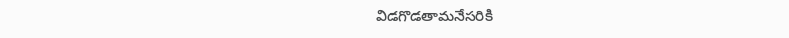విడగొడతామనేసరికి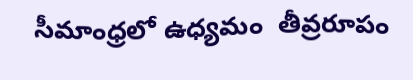సీమాంధ్రలో ఉధ్యమం  తీవ్రరూపం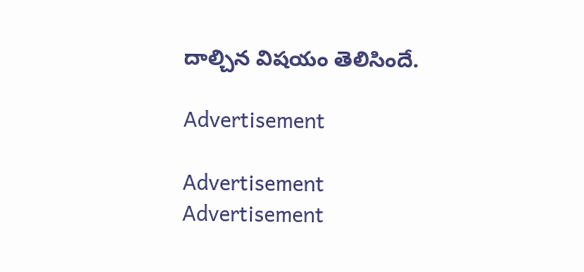దాల్చిన విషయం తెలిసిందే.

Advertisement

Advertisement
Advertisement